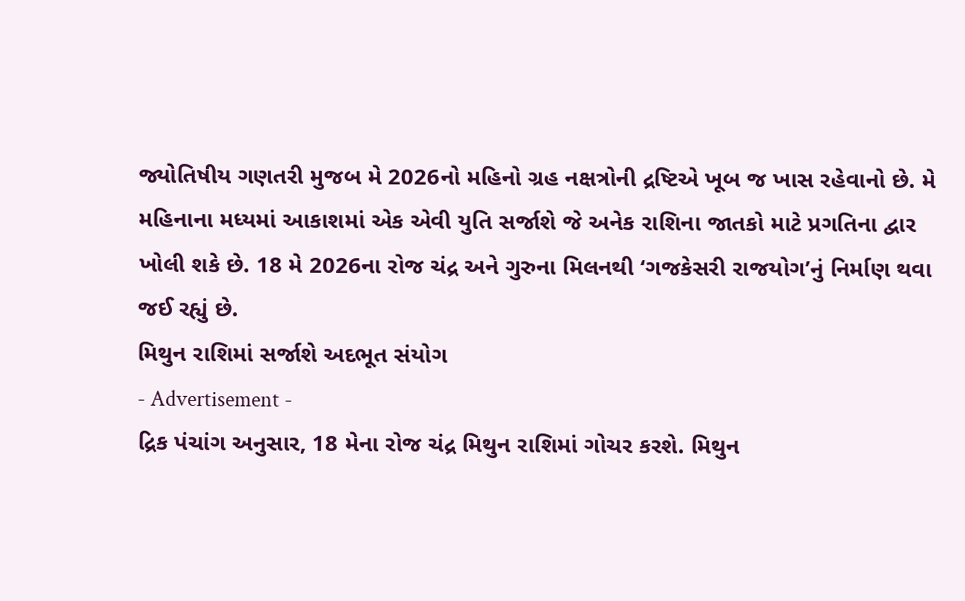જ્યોતિષીય ગણતરી મુજબ મે 2026નો મહિનો ગ્રહ નક્ષત્રોની દ્રષ્ટિએ ખૂબ જ ખાસ રહેવાનો છે. મે મહિનાના મધ્યમાં આકાશમાં એક એવી યુતિ સર્જાશે જે અનેક રાશિના જાતકો માટે પ્રગતિના દ્વાર ખોલી શકે છે. 18 મે 2026ના રોજ ચંદ્ર અને ગુરુના મિલનથી ‘ગજકેસરી રાજયોગ’નું નિર્માણ થવા જઈ રહ્યું છે.
મિથુન રાશિમાં સર્જાશે અદભૂત સંયોગ
- Advertisement -
દ્રિક પંચાંગ અનુસાર, 18 મેના રોજ ચંદ્ર મિથુન રાશિમાં ગોચર કરશે. મિથુન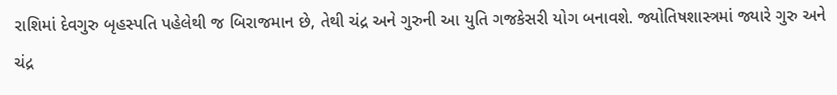રાશિમાં દેવગુરુ બૃહસ્પતિ પહેલેથી જ બિરાજમાન છે, તેથી ચંદ્ર અને ગુરુની આ યુતિ ગજકેસરી યોગ બનાવશે. જ્યોતિષશાસ્ત્રમાં જ્યારે ગુરુ અને ચંદ્ર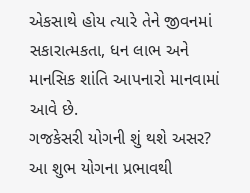એકસાથે હોય ત્યારે તેને જીવનમાં સકારાત્મકતા, ધન લાભ અને માનસિક શાંતિ આપનારો માનવામાં આવે છે.
ગજકેસરી યોગની શું થશે અસર?
આ શુભ યોગના પ્રભાવથી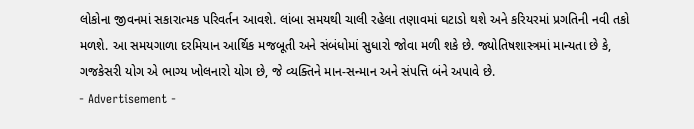લોકોના જીવનમાં સકારાત્મક પરિવર્તન આવશે. લાંબા સમયથી ચાલી રહેલા તણાવમાં ઘટાડો થશે અને કરિયરમાં પ્રગતિની નવી તકો મળશે. આ સમયગાળા દરમિયાન આર્થિક મજબૂતી અને સંબંધોમાં સુધારો જોવા મળી શકે છે. જ્યોતિષશાસ્ત્રમાં માન્યતા છે કે, ગજકેસરી યોગ એ ભાગ્ય ખોલનારો યોગ છે, જે વ્યક્તિને માન-સન્માન અને સંપત્તિ બંને અપાવે છે.
- Advertisement -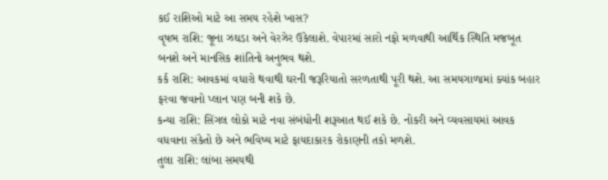કઈ રાશિઓ માટે આ સમય રહેશે ખાસ?
વૃષભ રાશિ: જૂના ઝઘડા અને વેરઝેર ઉકેલાશે. વેપારમાં સારો નફો મળવાથી આર્થિક સ્થિતિ મજબૂત બનશે અને માનસિક શાંતિનો અનુભવ થશે.
કર્ક રાશિ: આવકમાં વધારો થવાથી ઘરની જરૂરિયાતો સરળતાથી પૂરી થશે. આ સમયગાળામાં ક્યાંક બહાર ફરવા જવાનો પ્લાન પણ બની શકે છે.
કન્યા રાશિ: સિંગલ લોકો માટે નવા સંબંધોની શરૂઆત થઈ શકે છે. નોકરી અને વ્યવસાયમાં આવક વધવાના સંકેતો છે અને ભવિષ્ય માટે ફાયદાકારક રોકાણની તકો મળશે.
તુલા રાશિ: લાંબા સમયથી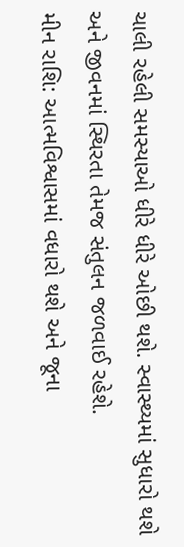ચાલી રહેલી સમસ્યાઓ ધીરે ધીરે ઓછી થશે. સ્વાસ્થ્યમાં સુધારો થશે અને જીવનમાં સ્થિરતા તેમજ સંતુલન જળવાઈ રહેશે.
મીન રાશિ: આત્મવિશ્વાસમાં વધારો થશે અને જૂના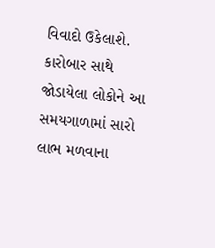વિવાદો ઉકેલાશે. કારોબાર સાથે જોડાયેલા લોકોને આ સમયગાળામાં સારો લાભ મળવાના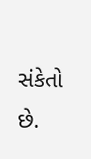સંકેતો છે.